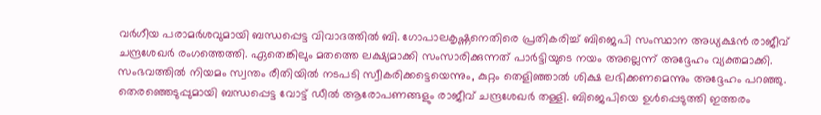വർഗീയ പരാമർശവുമായി ബന്ധപ്പെട്ട വിവാദത്തിൽ ബി. ഗോപാലകൃഷ്ണനെതിരെ പ്രതികരിച്ച് ബിജെപി സംസ്ഥാന അധ്യക്ഷൻ രാജീവ് ചന്ദ്രശേഖർ രംഗത്തെത്തി. ഏതെങ്കിലും മതത്തെ ലക്ഷ്യമാക്കി സംസാരിക്കുന്നത് പാർട്ടിയുടെ നയം അല്ലെന്ന് അദ്ദേഹം വ്യക്തമാക്കി.
സംഭവത്തിൽ നിയമം സ്വന്തം രീതിയിൽ നടപടി സ്വീകരിക്കട്ടെയെന്നും, കുറ്റം തെളിഞ്ഞാൽ ശിക്ഷ ലഭിക്കണമെന്നും അദ്ദേഹം പറഞ്ഞു. തെരഞ്ഞെടുപ്പുമായി ബന്ധപ്പെട്ട വോട്ട് ഡീൽ ആരോപണങ്ങളും രാജീവ് ചന്ദ്രശേഖർ തള്ളി. ബിജെപിയെ ഉൾപ്പെടുത്തി ഇത്തരം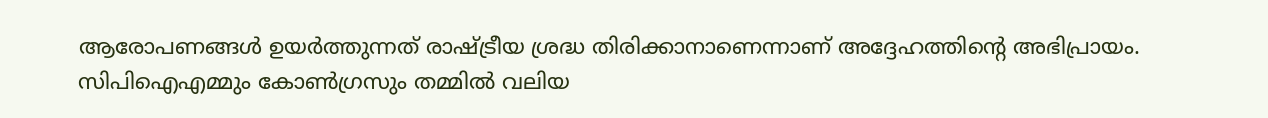ആരോപണങ്ങൾ ഉയർത്തുന്നത് രാഷ്ട്രീയ ശ്രദ്ധ തിരിക്കാനാണെന്നാണ് അദ്ദേഹത്തിന്റെ അഭിപ്രായം.
സിപിഐഎമ്മും കോൺഗ്രസും തമ്മിൽ വലിയ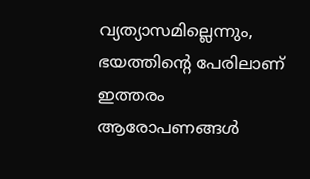വ്യത്യാസമില്ലെന്നും, ഭയത്തിന്റെ പേരിലാണ് ഇത്തരം ആരോപണങ്ങൾ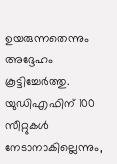ഉയരുന്നതെന്നും അദ്ദേഹം കൂട്ടിച്ചേർത്തു. യുഡിഎഫിന് 100 സീറ്റുകൾ നേടാനാകില്ലെന്നും,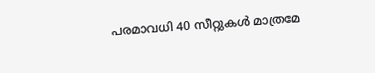പരമാവധി 40 സീറ്റുകൾ മാത്രമേ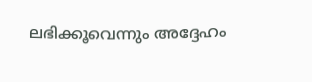ലഭിക്കൂവെന്നും അദ്ദേഹം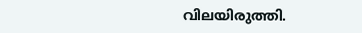വിലയിരുത്തി.